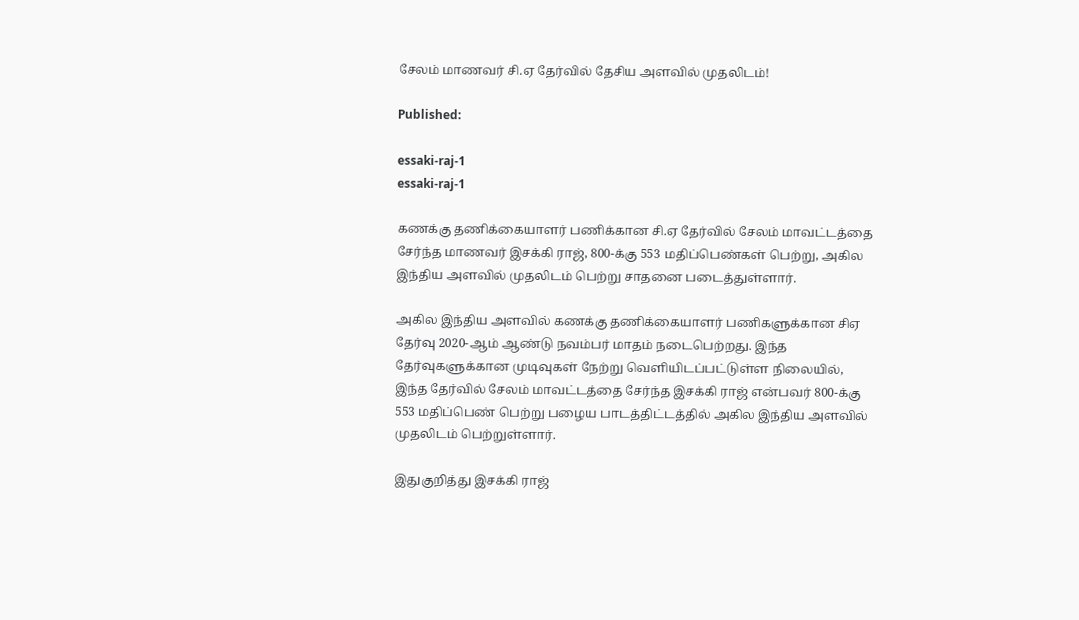சேலம் மாணவர் சி.ஏ தேர்வில் தேசிய அளவில் முதலிடம்!

Published:

essaki-raj-1
essaki-raj-1

கணக்கு தணிக்கையாளர் பணிக்கான சி.ஏ தேர்வில் சேலம் மாவட்டத்தை சேர்ந்த மாணவர் இசக்கி ராஜ், 800-க்கு 553 மதிப்பெண்கள் பெற்று, அகில இந்திய அளவில் முதலிடம் பெற்று சாதனை படைத்துள்ளார்.

அகில இந்திய அளவில் கணக்கு தணிக்கையாளர் பணிகளுக்கான சிஏ தேர்வு 2020-ஆம் ஆண்டு நவம்பர் மாதம் நடைபெற்றது. இந்த தேர்வுகளுக்கான முடிவுகள் நேற்று வெளியிடப்பட்டுள்ள நிலையில், இந்த தேர்வில் சேலம் மாவட்டத்தை சேர்ந்த இசக்கி ராஜ் என்பவர் 800-க்கு 553 மதிப்பெண் பெற்று பழைய பாடத்திட்டத்தில் அகில இந்திய அளவில் முதலிடம் பெற்றுள்ளார்.

இதுகுறித்து இசக்கி ராஜ்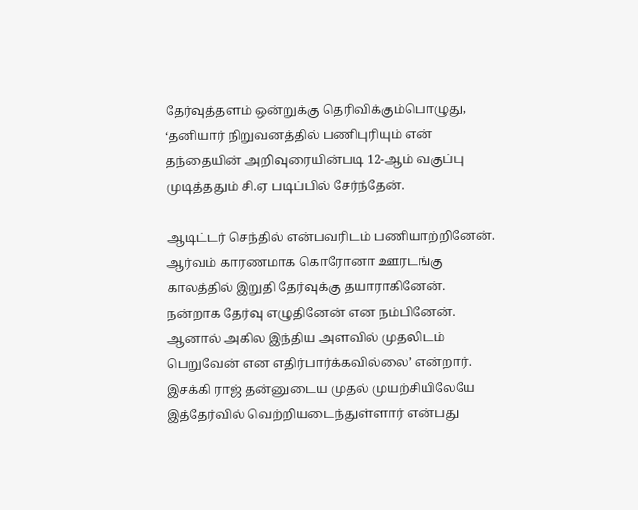தேர்வுத்தளம் ஒன்றுக்கு தெரிவிக்கும்பொழுது, ‘தனியார் நிறுவனத்தில் பணிபுரியும் என் தந்தையின் அறிவுரையின்படி 12-ஆம் வகுப்பு முடித்ததும் சி.ஏ படிப்பில் சேர்ந்தேன்.

ஆடிட்டர் செந்தில் என்பவரிடம் பணியாற்றினேன். ஆர்வம் காரணமாக கொரோனா ஊரடங்கு காலத்தில் இறுதி தேர்வுக்கு தயாராகினேன். நன்றாக தேர்வு எழுதினேன் என நம்பினேன். ஆனால் அகில இந்திய அளவில் முதலிடம் பெறுவேன் என எதிர்பார்க்கவில்லை’ என்றார். இசக்கி ராஜ் தன்னுடைய முதல் முயற்சியிலேயே இத்தேர்வில் வெற்றியடைந்துள்ளார் என்பது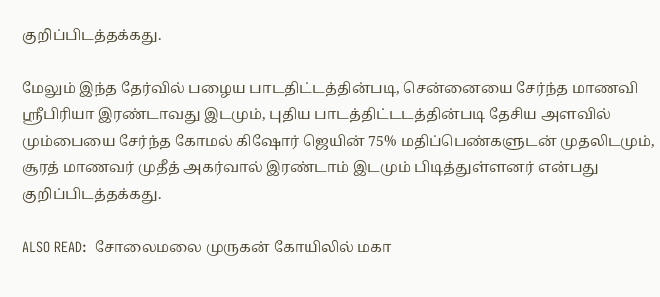குறிப்பிடத்தக்கது.

மேலும் இந்த தேர்வில் பழைய பாடதிட்டத்தின்படி, சென்னையை சேர்ந்த மாணவி ஸ்ரீபிரியா இரண்டாவது இடமும், புதிய பாடத்திட்டடத்தின்படி தேசிய அளவில் மும்பையை சேர்ந்த கோமல் கிஷோர் ஜெயின் 75% மதிப்பெண்களுடன் முதலிடமும், சூரத் மாணவர் முதீத் அகர்வால் இரண்டாம் இடமும் பிடித்துள்ளனர் என்பது குறிப்பிடத்தக்கது.

ALSO READ:  சோலைமலை முருகன் கோயிலில் மகா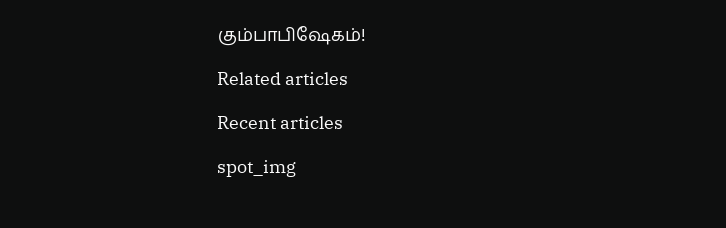கும்பாபிஷேகம்!

Related articles

Recent articles

spot_img